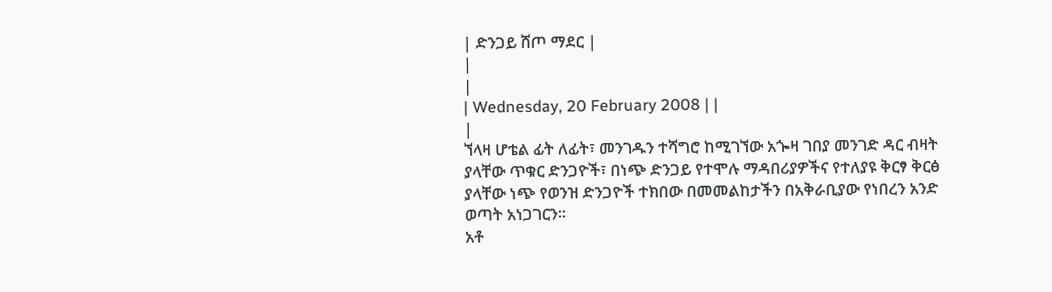| ድንጋይ ሸጦ ማደር |
|
|
| Wednesday, 20 February 2008 | |
|
ኘላዛ ሆቴል ፊት ለፊት፣ መንገዱን ተሻግሮ ከሚገኘው አጐዛ ገበያ መንገድ ዳር ብዛት ያላቸው ጥቁር ድንጋዮች፣ በነጭ ድንጋይ የተሞሉ ማዳበሪያዎችና የተለያዩ ቅርፃ ቅርፅ ያላቸው ነጭ የወንዝ ድንጋዮች ተክበው በመመልከታችን በአቅራቢያው የነበረን አንድ ወጣት አነጋገርን፡፡
አቶ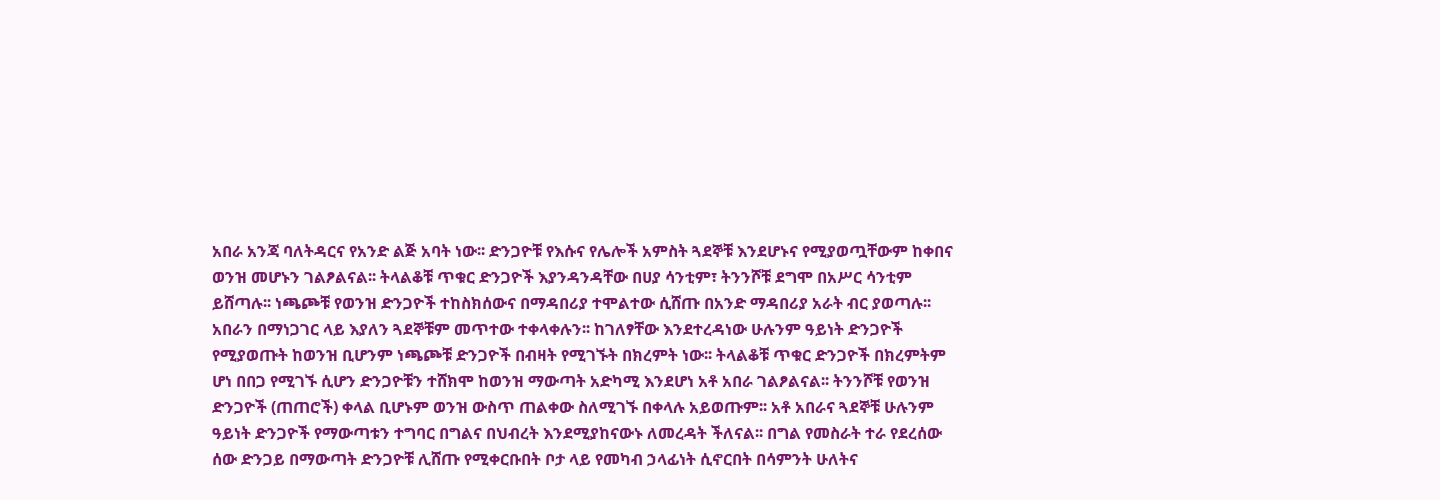አበራ አንጃ ባለትዳርና የአንድ ልጅ አባት ነው፡፡ ድንጋዮቹ የእሱና የሌሎች አምስት ጓደኞቹ እንደሆኑና የሚያወጧቸውም ከቀበና ወንዝ መሆኑን ገልፆልናል፡፡ ትላልቆቹ ጥቁር ድንጋዮች እያንዳንዳቸው በሀያ ሳንቲም፣ ትንንሾቹ ደግሞ በአሥር ሳንቲም ይሸጣሉ፡፡ ነጫጮቹ የወንዝ ድንጋዮች ተከስክሰውና በማዳበሪያ ተሞልተው ሲሸጡ በአንድ ማዳበሪያ አራት ብር ያወጣሉ፡፡ አበራን በማነጋገር ላይ እያለን ጓደኞቹም መጥተው ተቀላቀሉን፡፡ ከገለፃቸው እንደተረዳነው ሁሉንም ዓይነት ድንጋዮች የሚያወጡት ከወንዝ ቢሆንም ነጫጮቹ ድንጋዮች በብዛት የሚገኙት በክረምት ነው፡፡ ትላልቆቹ ጥቁር ድንጋዮች በክረምትም ሆነ በበጋ የሚገኙ ሲሆን ድንጋዮቹን ተሸክሞ ከወንዝ ማውጣት አድካሚ እንደሆነ አቶ አበራ ገልፆልናል፡፡ ትንንሾቹ የወንዝ ድንጋዮች (ጠጠሮች) ቀላል ቢሆኑም ወንዝ ውስጥ ጠልቀው ስለሚገኙ በቀላሉ አይወጡም፡፡ አቶ አበራና ጓደኞቹ ሁሉንም ዓይነት ድንጋዮች የማውጣቱን ተግባር በግልና በህብረት እንደሚያከናውኑ ለመረዳት ችለናል፡፡ በግል የመስራት ተራ የደረሰው ሰው ድንጋይ በማውጣት ድንጋዮቹ ሊሸጡ የሚቀርቡበት ቦታ ላይ የመካብ ኃላፊነት ሲኖርበት በሳምንት ሁለትና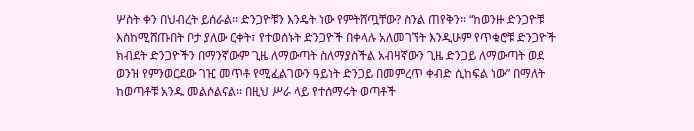ሦስት ቀን በህብረት ይሰራል፡፡ ድንጋዮቹን እንዴት ነው የምትሸጧቸው? ስንል ጠየቅን፡፡ “ከወንዙ ድንጋዮቹ እስከሚሸጡበት ቦታ ያለው ርቀት፣ የተወሰኑት ድንጋዮች በቀላሉ አለመገኘት እንዲሁም የጥቁሮቹ ድንጋዮች ክብደት ድንጋዮችን በማንኛውም ጊዜ ለማውጣት ስለማያስችል አብዛኛውን ጊዜ ድንጋይ ለማውጣት ወደ ወንዝ የምንወርደው ገዢ መጥቶ የሚፈልገውን ዓይነት ድንጋይ በመምረጥ ቀብድ ሲከፍል ነው” በማለት ከወጣቶቹ አንዱ መልሶልናል፡፡ በዚህ ሥራ ላይ የተሰማሩት ወጣቶች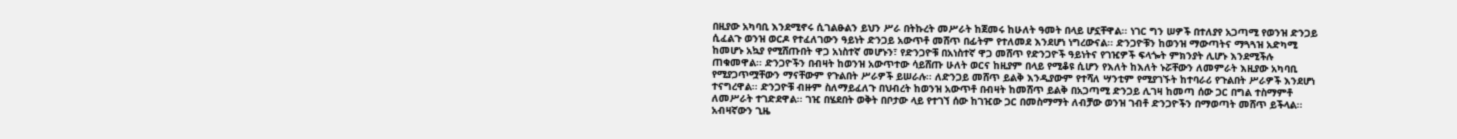በዚያው አካባቢ እንደሚኖሩ ሲገልፁልን ይህን ሥራ በትኩረት መሥራት ከጀመሩ ከሁለት ዓመት በላይ ሆኗቸዋል፡፡ ነገር ግን ሠዎች በተለያየ አጋጣሚ የወንዝ ድንጋይ ሲፈልጉ ወንዝ ወርዶ የተፈለገውን ዓይነት ድንጋይ አውጥቶ መሸጥ በፊትም የተለመደ እንደሆነ ነግረውናል፡፡ ድንጋዮቹን ከወንዝ ማውጣትና ማጓጓዝ አድካሚ ከመሆኑ አኳያ የሚሸጡበት ዋጋ አነስተኛ መሆኑን፣ የድንጋዮቹ በአነስተኛ ዋጋ መሸጥ የድንጋዮች ዓይነትና የገዢዎች ፍላጐት ምክንያት ሊሆኑ እንደሚችሉ ጠቁመዋል፡፡ ድንጋዮችን በብዛት ከወንዝ አውጥተው ሳይሸጡ ሁለት ወርና ከዚያም በላይ የሚቆዩ ሲሆን የእለት ከእለት ኑሯቸውን ለመምራት እዚያው አካባቢ የሚያጋጥሟቸውን ማናቸውም የጉልበት ሥራዎች ይሠራሉ፡፡ ለድንጋይ መሸጥ ይልቅ እንዲያውም የተሻለ ሣንቲም የሚያገኙት ከተባራሪ የጉልበት ሥራዎች እንደሆነ ተናግረዋል፡፡ ድንጋዮቹ ብዙም ስለማይፈለጉ በህብረት ከወንዝ አውጥቶ በብዛት ከመሸጥ ይልቅ በአጋጣሚ ድንጋይ ሊገዛ ከመጣ ሰው ጋር በግል ተስማምቶ ለመሥራት ተገድደዋል፡፡ ገዢ በሄደበት ወቅት በቦታው ላይ የተገኘ ሰው ከገዢው ጋር በመስማማት ለብቻው ወንዝ ገብቶ ድንጋዮችን በማወጣት መሸጥ ይችላል፡፡ አብዛኛውን ጊዜ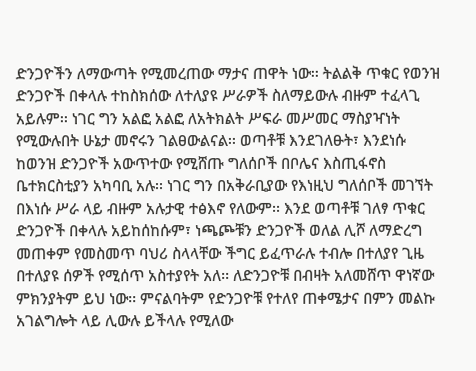ድንጋዮችን ለማውጣት የሚመረጠው ማታና ጠዋት ነው፡፡ ትልልቅ ጥቁር የወንዝ ድንጋዮች በቀላሉ ተከስክሰው ለተለያዩ ሥራዎች ስለማይውሉ ብዙም ተፈላጊ አይሉም፡፡ ነገር ግን አልፎ አልፎ ለአትክልት ሥፍራ መሥመር ማስያዣነት የሚውሉበት ሁኔታ መኖሩን ገልፀውልናል፡፡ ወጣቶቹ እንደገለፁት፣ እንደነሱ ከወንዝ ድንጋዮች አውጥተው የሚሸጡ ግለሰቦች በቦሌና እስጢፋኖስ ቤተክርስቲያን አካባቢ አሉ፡፡ ነገር ግን በአቅራቢያው የእነዚህ ግለሰቦች መገኘት በእነሱ ሥራ ላይ ብዙም አሉታዊ ተፅእኖ የለውም፡፡ እንደ ወጣቶቹ ገለፃ ጥቁር ድንጋዮች በቀላሉ አይከሰከሱም፣ ነጫጮቹን ድንጋዮች ወለል ሊሾ ለማድረግ መጠቀም የመስመጥ ባህሪ ስላላቸው ችግር ይፈጥራሉ ተብሎ በተለያየ ጊዜ በተለያዩ ሰዎች የሚሰጥ አስተያየት አለ፡፡ ለድንጋዮቹ በብዛት አለመሸጥ ዋነኛው ምክንያትም ይህ ነው፡፡ ምናልባትም የድንጋዮቹ የተለየ ጠቀሜታና በምን መልኩ አገልግሎት ላይ ሊውሉ ይችላሉ የሚለው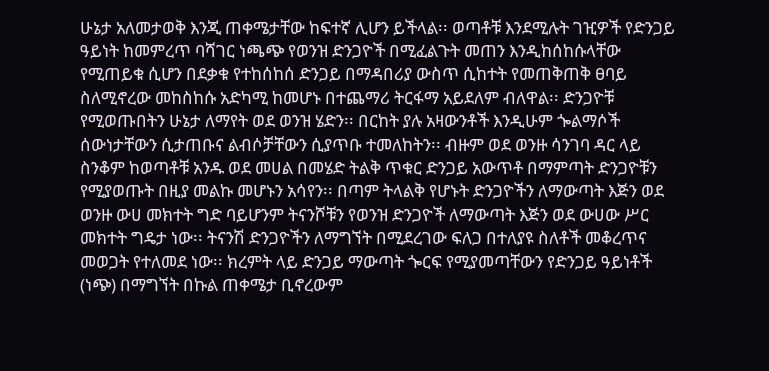ሁኔታ አለመታወቅ እንጂ ጠቀሜታቸው ከፍተኛ ሊሆን ይችላል፡፡ ወጣቶቹ እንደሚሉት ገዢዎች የድንጋይ ዓይነት ከመምረጥ ባሻገር ነጫጭ የወንዝ ድንጋዮች በሚፈልጉት መጠን እንዲከሰከሱላቸው የሚጠይቁ ሲሆን በደቃቁ የተከሰከሰ ድንጋይ በማዳበሪያ ውስጥ ሲከተት የመጠቅጠቅ ፀባይ ስለሚኖረው መከስከሱ አድካሚ ከመሆኑ በተጨማሪ ትርፋማ አይደለም ብለዋል፡፡ ድንጋዮቹ የሚወጡበትን ሁኔታ ለማየት ወደ ወንዝ ሄድን፡፡ በርከት ያሉ አዛውንቶች እንዲሁም ጐልማሶች ሰውነታቸውን ሲታጠቡና ልብሶቻቸውን ሲያጥቡ ተመለከትን፡፡ ብዙም ወደ ወንዙ ሳንገባ ዳር ላይ ስንቆም ከወጣቶቹ አንዱ ወደ መሀል በመሄድ ትልቅ ጥቁር ድንጋይ አውጥቶ በማምጣት ድንጋዮቹን የሚያወጡት በዚያ መልኩ መሆኑን አሳየን፡፡ በጣም ትላልቅ የሆኑት ድንጋዮችን ለማውጣት እጅን ወደ ወንዙ ውሀ መክተት ግድ ባይሆንም ትናንሾቹን የወንዝ ድንጋዮች ለማውጣት እጅን ወደ ውሀው ሥር መክተት ግዴታ ነው፡፡ ትናንሽ ድንጋዮችን ለማግኘት በሚደረገው ፍለጋ በተለያዩ ስለቶች መቆረጥና መወጋት የተለመደ ነው፡፡ ክረምት ላይ ድንጋይ ማውጣት ጐርፍ የሚያመጣቸውን የድንጋይ ዓይነቶች (ነጭ) በማግኘት በኩል ጠቀሜታ ቢኖረውም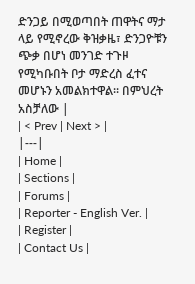ድንጋይ በሚወጣበት ጠዋትና ማታ ላይ የሚኖረው ቅዝቃዜ፣ ድንጋዮቹን ጭቃ በሆነ መንገድ ተጉዞ የሚካቡበት ቦታ ማድረስ ፈተና መሆኑን አመልክተዋል፡፡ በምህረት አስቻለው |
| < Prev | Next > |
|---|
| Home |
| Sections |
| Forums |
| Reporter - English Ver. |
| Register |
| Contact Us |